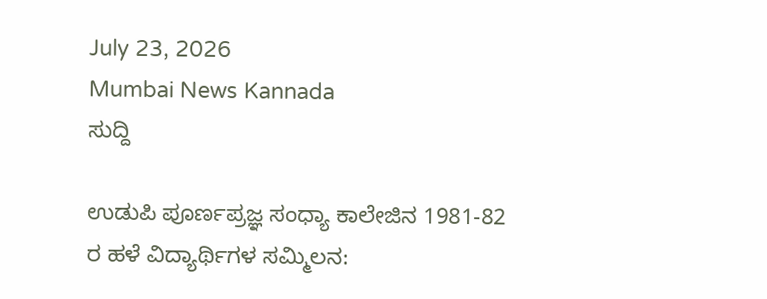July 23, 2026
Mumbai News Kannada
ಸುದ್ದಿ

ಉಡುಪಿ ಪೂರ್ಣಪ್ರಜ್ಞ ಸಂಧ್ಯಾ ಕಾಲೇಜಿನ 1981-82 ರ ಹಳೆ ವಿದ್ಯಾರ್ಥಿಗಳ ಸಮ್ಮಿಲನ: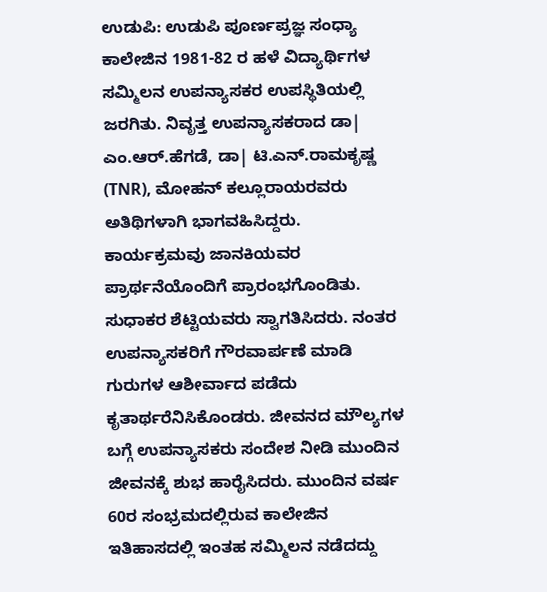ಉಡುಪಿ: ಉಡುಪಿ ಪೂರ್ಣಪ್ರಜ್ಞ ಸಂಧ್ಯಾ ಕಾಲೇಜಿನ 1981-82 ರ ಹಳೆ ವಿದ್ಯಾರ್ಥಿಗಳ ಸಮ್ಮಿಲನ ಉಪನ್ಯಾಸಕರ ಉಪಸ್ಥಿತಿಯಲ್ಲಿ ಜರಗಿತು. ನಿವೃತ್ತ ಉಪನ್ಯಾಸಕರಾದ ಡಾ| ಎಂ.ಆರ್.ಹೆಗಡೆ, ಡಾ| ಟಿ.ಎನ್.ರಾಮಕೃಷ್ಣ (TNR), ಮೋಹನ್ ಕಲ್ಲೂರಾಯರವರು ಅತಿಥಿಗಳಾಗಿ ಭಾಗವಹಿಸಿದ್ದರು. ಕಾರ್ಯಕ್ರಮವು ಜಾನಕಿಯವರ ಪ್ರಾರ್ಥನೆಯೊಂದಿಗೆ ಪ್ರಾರಂಭಗೊಂಡಿತು. ಸುಧಾಕರ ಶೆಟ್ಟಿಯವರು ಸ್ವಾಗತಿಸಿದರು. ನಂತರ ಉಪನ್ಯಾಸಕರಿಗೆ ಗೌರವಾರ್ಪಣೆ ಮಾಡಿ ಗುರುಗಳ ಆಶೀರ್ವಾದ ಪಡೆದು ಕೃತಾರ್ಥರೆನಿಸಿಕೊಂಡರು. ಜೀವನದ ಮೌಲ್ಯಗಳ ಬಗ್ಗೆ ಉಪನ್ಯಾಸಕರು ಸಂದೇಶ ನೀಡಿ ಮುಂದಿನ ಜೀವನಕ್ಕೆ ಶುಭ ಹಾರೈಸಿದರು. ಮುಂದಿನ ವರ್ಷ 60ರ ಸಂಭ್ರಮದಲ್ಲಿರುವ ಕಾಲೇಜಿನ ಇತಿಹಾಸದಲ್ಲಿ ಇಂತಹ ಸಮ್ಮಿಲನ ನಡೆದದ್ದು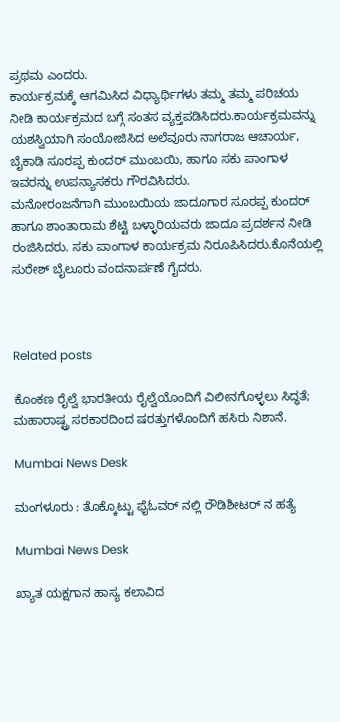ಪ್ರಥಮ ಎಂದರು.
ಕಾರ್ಯಕ್ರಮಕ್ಕೆ ಆಗಮಿಸಿದ ವಿಧ್ಯಾರ್ಥಿಗಳು ತಮ್ಮ ತಮ್ಮ ಪರಿಚಯ ನೀಡಿ ಕಾರ್ಯಕ್ರಮದ ಬಗ್ಗೆ ಸಂತಸ ವ್ಯಕ್ತಪಡಿಸಿದರು.ಕಾರ್ಯಕ್ರಮವನ್ನು ಯಶಸ್ವಿಯಾಗಿ ಸಂಯೋಜಿಸಿದ ಅಲೆವೂರು ನಾಗರಾಜ ಆಚಾರ್ಯ, ಬೈಕಾಡಿ ಸೂರಪ್ಪ ಕುಂದರ್ ಮುಂಬಯಿ, ಹಾಗೂ ಸಕು ಪಾಂಗಾಳ ಇವರನ್ನು ಉಪನ್ಯಾಸಕರು ಗೌರವಿಸಿದರು.
ಮನೋರಂಜನೆಗಾಗಿ ಮುಂಬಯಿಯ ಜಾದೂಗಾರ ಸೂರಪ್ಪ ಕುಂದರ್ ಹಾಗೂ ಶಾಂತಾರಾಮ ಶೆಟ್ಟಿ ಬಳ್ಳಾರಿಯವರು ಜಾದೂ ಪ್ರದರ್ಶನ ನೀಡಿ ರಂಜಿಸಿದರು. ಸಕು ಪಾಂಗಾಳ ಕಾರ್ಯಕ್ರಮ ನಿರೂಪಿಸಿದರು.ಕೊನೆಯಲ್ಲಿ ಸುರೇಶ್ ಬೈಲೂರು ವಂದನಾರ್ಪಣೆ ಗೈದರು.



Related posts

ಕೊಂಕಣ ರೈಲ್ವೆ ಭಾರತೀಯ ರೈಲ್ವೆಯೊಂದಿಗೆ ವಿಲೀನಗೊಳ್ಳಲು ಸಿದ್ಧತೆ; ಮಹಾರಾಷ್ಟ್ರ ಸರಕಾರದಿಂದ ಷರತ್ತುಗಳೊಂದಿಗೆ ಹಸಿರು ನಿಶಾನೆ.

Mumbai News Desk

ಮಂಗಳೂರು : ತೊಕ್ಕೊಟ್ಟು ಫೈಓವರ್ ನಲ್ಲಿ ರೌಡಿಶೀಟರ್ ನ ಹತ್ಯೆ

Mumbai News Desk

ಖ್ಯಾತ ಯಕ್ಷಗಾನ ಹಾಸ್ಯ ಕಲಾವಿದ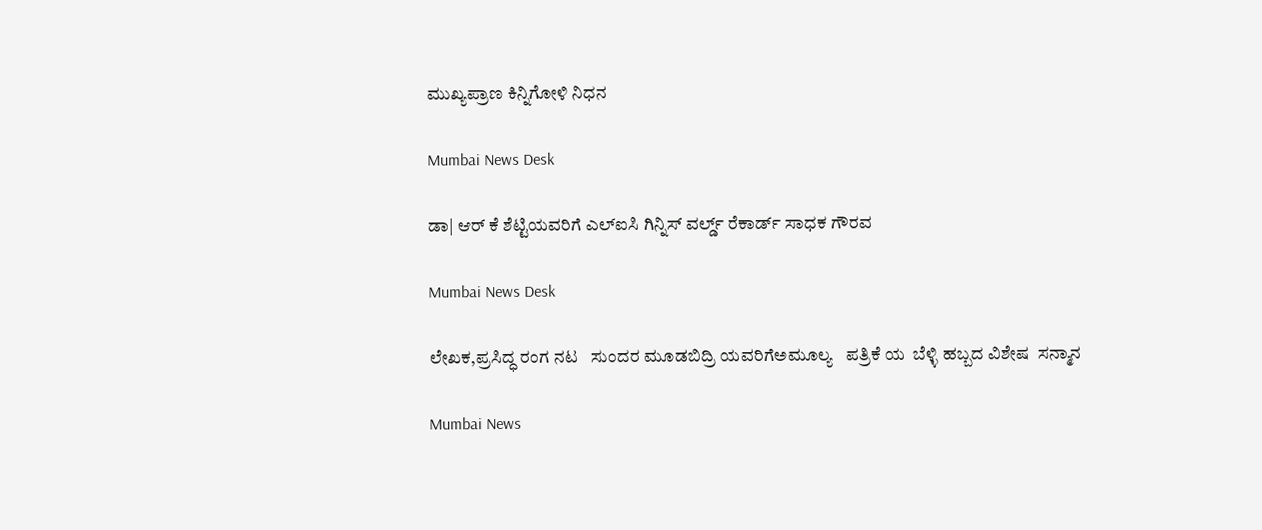ಮುಖ್ಯಪ್ರಾಣ ಕಿನ್ನಿಗೋಳಿ ನಿಧನ

Mumbai News Desk

ಡಾ| ಆರ್ ಕೆ ಶೆಟ್ಟಿಯವರಿಗೆ ಎಲ್ಐಸಿ ಗಿನ್ನಿಸ್ ವರ್ಲ್ಡ್ ರೆಕಾರ್ಡ್ ಸಾಧಕ ಗೌರವ

Mumbai News Desk

ಲೇಖಕ,ಪ್ರಸಿದ್ಧ ರಂಗ ನಟ   ಸುಂದರ ಮೂಡಬಿದ್ರಿ ಯವರಿಗೆಅಮೂಲ್ಯ   ಪತ್ರಿಕೆ ಯ  ಬೆಳ್ಳಿ ಹಬ್ಬದ ವಿಶೇಷ  ಸನ್ಮಾನ

Mumbai News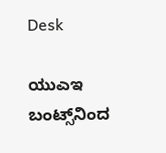Desk

ಯುಎಇ ಬಂಟ್ಸ್‌ನಿಂದ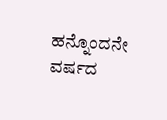ಹನ್ನೊಂದನೇ ವರ್ಷದ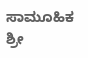ಸಾಮೂಹಿಕ ಶ್ರೀ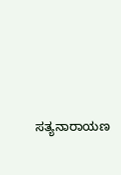ಸತ್ಯನಾರಾಯಣ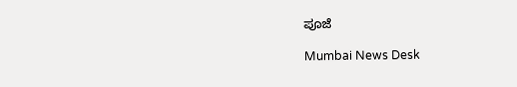ಪೂಜೆ

Mumbai News Desk